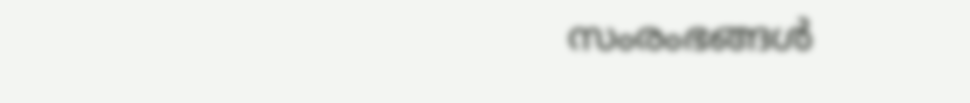സംരംഭങ്ങള്‍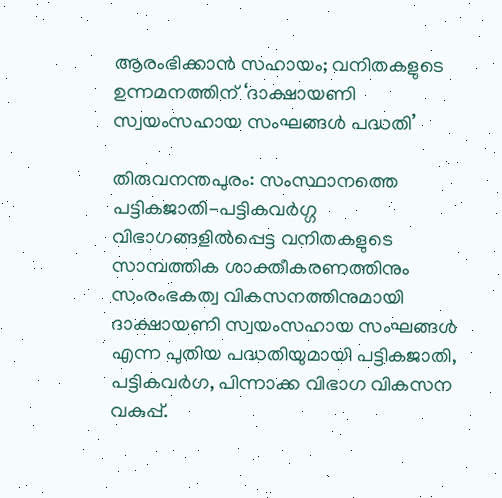ആരംഭിക്കാന്‍ സഹായം; വനിതകളുടെ ഉന്നമനത്തിന് ‘ദാക്ഷായണി സ്വയംസഹായ സംഘങ്ങള്‍ പദ്ധതി’

തിരുവനന്തപുരം: സംസ്ഥാനത്തെ പട്ടികജാതി-പട്ടികവര്‍ഗ്ഗ വിഭാഗങ്ങളില്‍പ്പെട്ട വനിതകളുടെ സാമ്പത്തിക ശാക്തീകരണത്തിനും സംരംഭകത്വ വികസനത്തിനുമായി ദാക്ഷായണി സ്വയംസഹായ സംഘങ്ങള്‍ എന്ന പുതിയ പദ്ധതിയുമായി പട്ടികജാതി, പട്ടികവര്‍ഗ, പിന്നാക്ക വിഭാഗ വികസന വകുപ്പ്.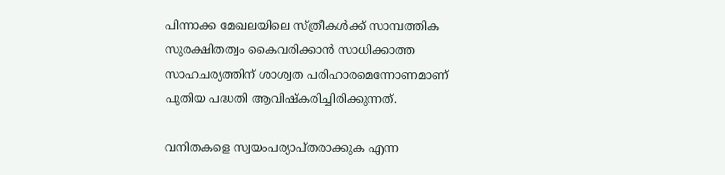പിന്നാക്ക മേഖലയിലെ സ്ത്രീകള്‍ക്ക് സാമ്പത്തിക സുരക്ഷിതത്വം കൈവരിക്കാന്‍ സാധിക്കാത്ത സാഹചര്യത്തിന് ശാശ്വത പരിഹാരമെന്നോണമാണ് പുതിയ പദ്ധതി ആവിഷ്‌കരിച്ചിരിക്കുന്നത്.

വനിതകളെ സ്വയംപര്യാപ്തരാക്കുക എന്ന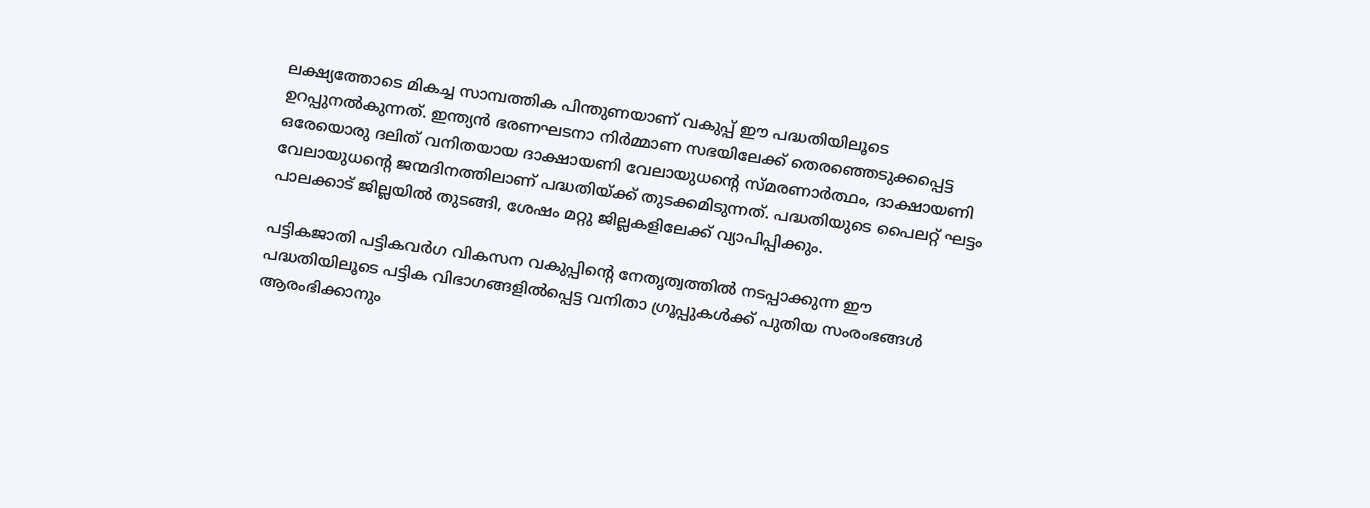ലക്ഷ്യത്തോടെ മികച്ച സാമ്പത്തിക പിന്തുണയാണ് വകുപ്പ് ഈ പദ്ധതിയിലൂടെ ഉറപ്പുനല്‍കുന്നത്. ഇന്ത്യന്‍ ഭരണഘടനാ നിര്‍മ്മാണ സഭയിലേക്ക് തെരഞ്ഞെടുക്കപ്പെട്ട ഒരേയൊരു ദലിത് വനിതയായ ദാക്ഷായണി വേലായുധന്റെ സ്മരണാര്‍ത്ഥം, ദാക്ഷായണി വേലായുധന്റെ ജന്മദിനത്തിലാണ് പദ്ധതിയ്ക്ക് തുടക്കമിടുന്നത്. പദ്ധതിയുടെ പൈലറ്റ് ഘട്ടം പാലക്കാട് ജില്ലയില്‍ തുടങ്ങി, ശേഷം മറ്റു ജില്ലകളിലേക്ക് വ്യാപിപ്പിക്കും.

പട്ടികജാതി പട്ടികവര്‍ഗ വികസന വകുപ്പിന്റെ നേതൃത്വത്തില്‍ നടപ്പാക്കുന്ന ഈ പദ്ധതിയിലൂടെ പട്ടിക വിഭാഗങ്ങളില്‍പ്പെട്ട വനിതാ ഗ്രൂപ്പുകള്‍ക്ക് പുതിയ സംരംഭങ്ങള്‍ ആരംഭിക്കാനും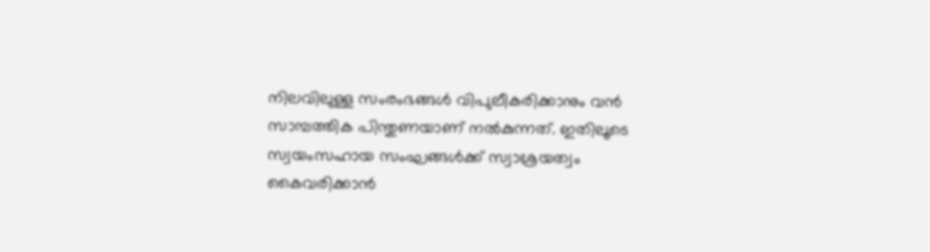നിലവിലുള്ള സംരംഭങ്ങള്‍ വിപുലീകരിക്കാനും വന്‍ സാമ്പത്തിക പിന്തുണയാണ് നല്‍കുന്നത്. ഇതിലൂടെ സ്വയംസഹായ സംഘങ്ങള്‍ക്ക് സ്വാശ്രയത്വം കൈവരിക്കാന്‍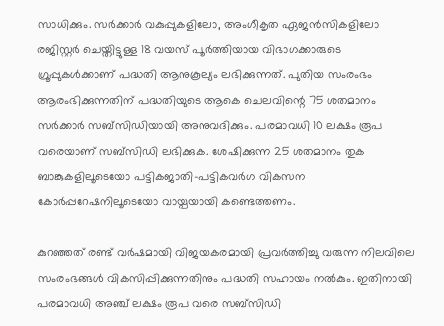സാധിക്കും. സര്‍ക്കാര്‍ വകുപ്പുകളിലോ, അംഗീകൃത ഏജന്‍സികളിലോ രജിസ്റ്റര്‍ ചെയ്തിട്ടുള്ള 18 വയസ് പൂര്‍ത്തിയായ വിഭാഗക്കാരുടെ ഗ്രൂപ്പുകള്‍ക്കാണ് പദ്ധതി ആനുകൂല്യം ലഭിക്കുന്നത്. പുതിയ സംരംഭം ആരംഭിക്കുന്നതിന് പദ്ധതിയുടെ ആകെ ചെലവിന്റെ 75 ശതമാനം സര്‍ക്കാര്‍ സബ്സിഡിയായി അനുവദിക്കും. പരമാവധി 10 ലക്ഷം രൂപ വരെയാണ് സബ്സിഡി ലഭിക്കുക. ശേഷിക്കുന്ന 25 ശതമാനം തുക ബാങ്കുകളിലൂടെയോ പട്ടികജാതി-പട്ടികവര്‍ഗ വികസന കോര്‍പ്പറേഷനിലൂടെയോ വായ്പയായി കണ്ടെത്തണം.

കുറഞ്ഞത് രണ്ട് വര്‍ഷമായി വിജയകരമായി പ്രവര്‍ത്തിച്ചു വരുന്ന നിലവിലെ സംരംഭങ്ങള്‍ വികസിപ്പിക്കുന്നതിനും പദ്ധതി സഹായം നല്‍കും. ഇതിനായി പരമാവധി അഞ്ച് ലക്ഷം രൂപ വരെ സബ്സിഡി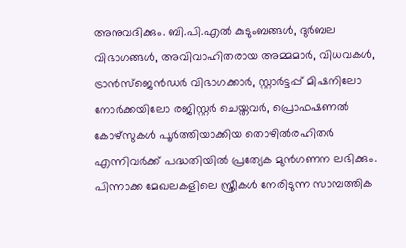അനുവദിക്കും. ബി.പി.എല്‍ കുടുംബങ്ങള്‍, ദുര്‍ബല വിഭാഗങ്ങള്‍, അവിവാഹിതരായ അമ്മമാര്‍, വിധവകള്‍, ട്രാന്‍സ്ജെന്‍ഡര്‍ വിഭാഗക്കാര്‍, സ്റ്റാര്‍ട്ടപ്പ് മിഷനിലോ നോര്‍ക്കയിലോ രജിസ്റ്റര്‍ ചെയ്തവര്‍, പ്രൊഫഷണല്‍ കോഴ്സുകള്‍ പൂര്‍ത്തിയാക്കിയ തൊഴില്‍രഹിതര്‍ എന്നിവര്‍ക്ക് പദ്ധതിയില്‍ പ്രത്യേക മുന്‍ഗണന ലഭിക്കും. പിന്നാക്ക മേഖലകളിലെ സ്ത്രീകള്‍ നേരിടുന്ന സാമ്പത്തിക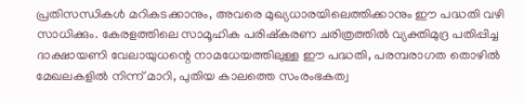പ്രതിസന്ധികള്‍ മറികടക്കാനും, അവരെ മുഖ്യധാരയിലെത്തിക്കാനും ഈ പദ്ധതി വഴി സാധിക്കും. കേരളത്തിലെ സാമൂഹിക പരിഷ്‌കരണ ചരിത്രത്തില്‍ വ്യക്തിമുദ്ര പതിപ്പിച്ച ദാക്ഷായണി വേലായുധന്റെ നാമധേയത്തിലുള്ള ഈ പദ്ധതി, പരമ്പരാഗത തൊഴില്‍ മേഖലകളില്‍ നിന്ന് മാറി, പുതിയ കാലത്തെ സംരംഭകത്വ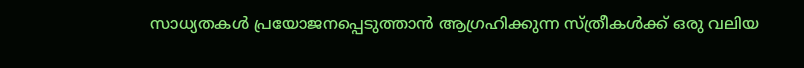സാധ്യതകള്‍ പ്രയോജനപ്പെടുത്താന്‍ ആഗ്രഹിക്കുന്ന സ്ത്രീകള്‍ക്ക് ഒരു വലിയ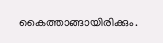കൈത്താങ്ങായിരിക്കും.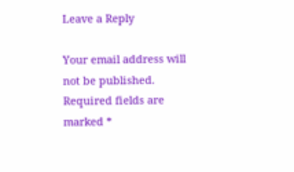Leave a Reply

Your email address will not be published. Required fields are marked *